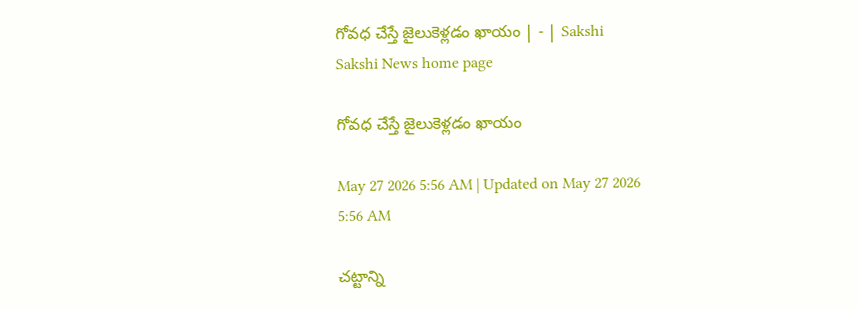గోవధ చేస్తే జైలుకెళ్లడం ఖాయం | - | Sakshi
Sakshi News home page

గోవధ చేస్తే జైలుకెళ్లడం ఖాయం

May 27 2026 5:56 AM | Updated on May 27 2026 5:56 AM

చట్టాన్ని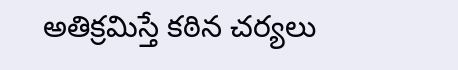అతిక్రమిస్తే కఠిన చర్యలు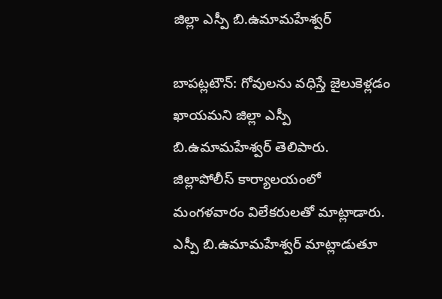జిల్లా ఎస్పీ బి.ఉమామహేశ్వర్‌

బాపట్లటౌన్‌: గోవులను వధిస్తే జైలుకెళ్లడం ఖాయమని జిల్లా ఎస్పీ బి.ఉమామహేశ్వర్‌ తెలిపారు. జిల్లాపోలీస్‌ కార్యాలయంలో మంగళవారం విలేకరులతో మాట్లాడారు. ఎస్పీ బి.ఉమామహేశ్వర్‌ మాట్లాడుతూ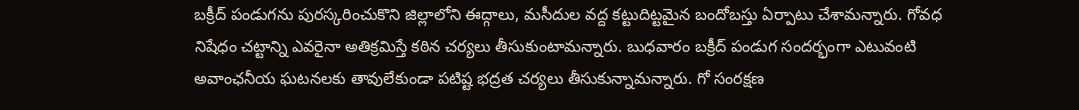బక్రీద్‌ పండుగను పురస్కరించుకొని జిల్లాలోని ఈద్గాలు, మసీదుల వద్ద కట్టుదిట్టమైన బందోబస్తు ఏర్పాటు చేశామన్నారు. గోవధ నిషేధం చట్టాన్ని ఎవరైనా అతిక్రమిస్తే కఠిన చర్యలు తీసుకుంటామన్నారు. బుధవారం బక్రీద్‌ పండుగ సందర్భంగా ఎటువంటి అవాంఛనీయ ఘటనలకు తావులేకుండా పటిష్ట భద్రత చర్యలు తీసుకున్నామన్నారు. గో సంరక్షణ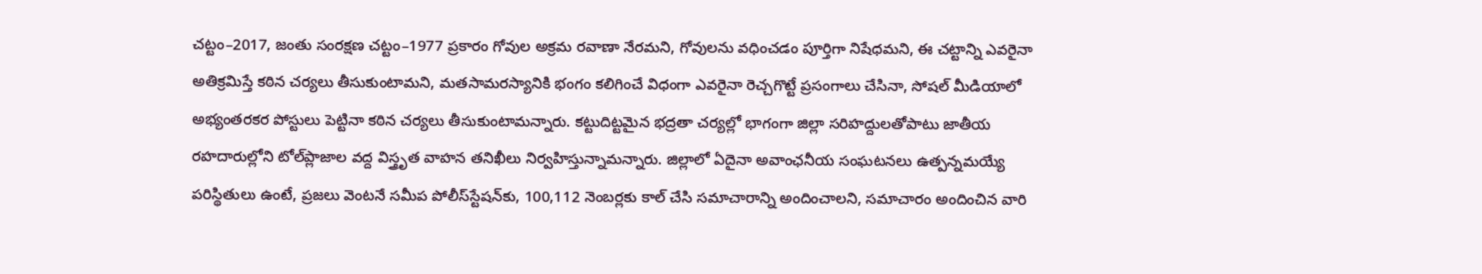చట్టం–2017, జంతు సంరక్షణ చట్టం–1977 ప్రకారం గోవుల అక్రమ రవాణా నేరమని, గోవులను వధించడం పూర్తిగా నిషేధమని, ఈ చట్టాన్ని ఎవరైనా అతిక్రమిస్తే కఠిన చర్యలు తీసుకుంటామని, మతసామరస్యానికి భంగం కలిగించే విధంగా ఎవరైనా రెచ్చగొట్టే ప్రసంగాలు చేసినా, సోషల్‌ మీడియాలో అభ్యంతరకర పోస్టులు పెట్టినా కఠిన చర్యలు తీసుకుంటామన్నారు. కట్టుదిట్టమైన భద్రతా చర్యల్లో భాగంగా జిల్లా సరిహద్దులతోపాటు జాతీయ రహదారుల్లోని టోల్‌ప్లాజాల వద్ద విస్త్రృత వాహన తనిఖీలు నిర్వహిస్తున్నామన్నారు. జిల్లాలో ఏదైనా అవాంఛనీయ సంఘటనలు ఉత్పన్నమయ్యే పరిస్థితులు ఉంటే, ప్రజలు వెంటనే సమీప పోలీస్‌స్టేషన్‌కు, 100,112 నెంబర్లకు కాల్‌ చేసి సమాచారాన్ని అందించాలని, సమాచారం అందించిన వారి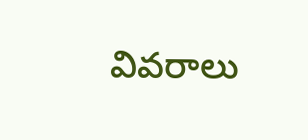వివరాలు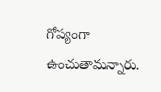గోప్యంగా ఉంచుతామన్నారు.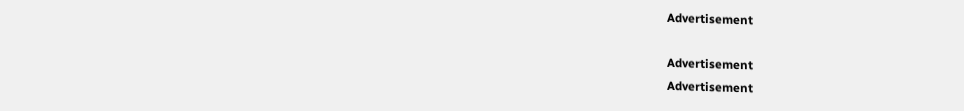Advertisement

Advertisement
Advertisement